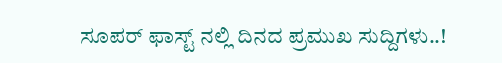ಸೂಪರ್ ಫಾಸ್ಟ್ ನಲ್ಲಿ ದಿನದ ಪ್ರಮುಖ ಸುದ್ದಿಗಳು..!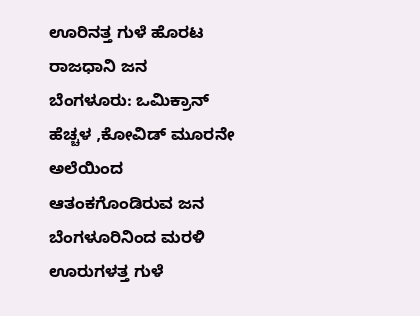ಊರಿನತ್ತ ಗುಳೆ ಹೊರಟ ರಾಜಧಾನಿ ಜನ
ಬೆಂಗಳೂರು: ಒಮಿಕ್ರಾನ್ ಹೆಚ್ಚಳ ,ಕೋವಿಡ್ ಮೂರನೇ ಅಲೆಯಿಂದ ಆತಂಕಗೊಂಡಿರುವ ಜನ ಬೆಂಗಳೂರಿನಿಂದ ಮರಳಿ ಊರುಗಳತ್ತ ಗುಳೆ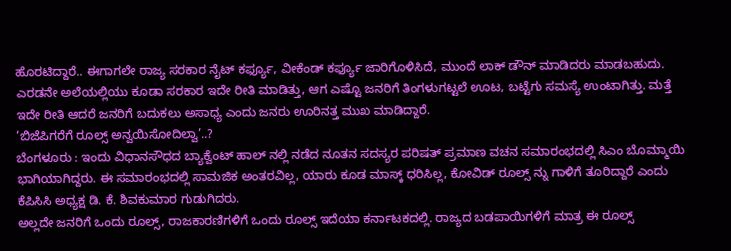ಹೊರಟಿದ್ದಾರೆ.. ಈಗಾಗಲೇ ರಾಜ್ಯ ಸರಕಾರ ನೈಟ್ ಕರ್ಫ್ಯೂ, ವೀಕೆಂಡ್ ಕರ್ಫ್ಯೂ ಜಾರಿಗೊಳಿಸಿದೆ, ಮುಂದೆ ಲಾಕ್ ಡೌನ್ ಮಾಡಿದರು ಮಾಡಬಹುದು. ಎರಡನೇ ಅಲೆಯಲ್ಲಿಯು ಕೂಡಾ ಸರಕಾರ ಇದೇ ರೀತಿ ಮಾಡಿತ್ತು, ಆಗ ಎಷ್ಟೊ ಜನರಿಗೆ ತಿಂಗಳುಗಟ್ಟಲೆ ಊಟ, ಬಟ್ಟೆಗು ಸಮಸ್ಯೆ ಉಂಟಾಗಿತ್ತು. ಮತ್ತೆ ಇದೇ ರೀತಿ ಆದರೆ ಜನರಿಗೆ ಬದುಕಲು ಅಸಾಧ್ಯ ಎಂದು ಜನರು ಊರಿನತ್ತ ಮುಖ ಮಾಡಿದ್ದಾರೆ.
‘ಬಿಜೆಪಿಗರೆಗೆ ರೂಲ್ಸ್ ಅನ್ವಯಿಸೋದಿಲ್ವಾ’..?
ಬೆಂಗಳೂರು : ಇಂದು ವಿಧಾನಸೌಧದ ಬ್ಯಾಕ್ವೆಂಟ್ ಹಾಲ್ ನಲ್ಲಿ ನಡೆದ ನೂತನ ಸದಸ್ಯರ ಪರಿಷತ್ ಪ್ರಮಾಣ ವಚನ ಸಮಾರಂಭದಲ್ಲಿ ಸಿಎಂ ಬೊಮ್ಮಾಯಿ ಭಾಗಿಯಾಗಿದ್ದರು. ಈ ಸಮಾರಂಭದಲ್ಲಿ ಸಾಮಜಿಕ ಅಂತರವಿಲ್ಲ, ಯಾರು ಕೂಡ ಮಾಸ್ಕ್ ಧರಿಸಿಲ್ಲ, ಕೋವಿಡ್ ರೂಲ್ಸ್ ನ್ನು ಗಾಳಿಗೆ ತೂರಿದ್ದಾರೆ ಎಂದು ಕೆಪಿಸಿಸಿ ಅಧ್ಯಕ್ಷ ಡಿ. ಕೆ. ಶಿವಕುಮಾರ ಗುಡುಗಿದರು.
ಅಲ್ಲದೇ ಜನರಿಗೆ ಒಂದು ರೂಲ್ಸ್, ರಾಜಕಾರಣಿಗಳಿಗೆ ಒಂದು ರೂಲ್ಸ್ ಇದೆಯಾ ಕರ್ನಾಟಕದಲ್ಲಿ. ರಾಜ್ಯದ ಬಡಪಾಯಿಗಳಿಗೆ ಮಾತ್ರ ಈ ರೂಲ್ಸ್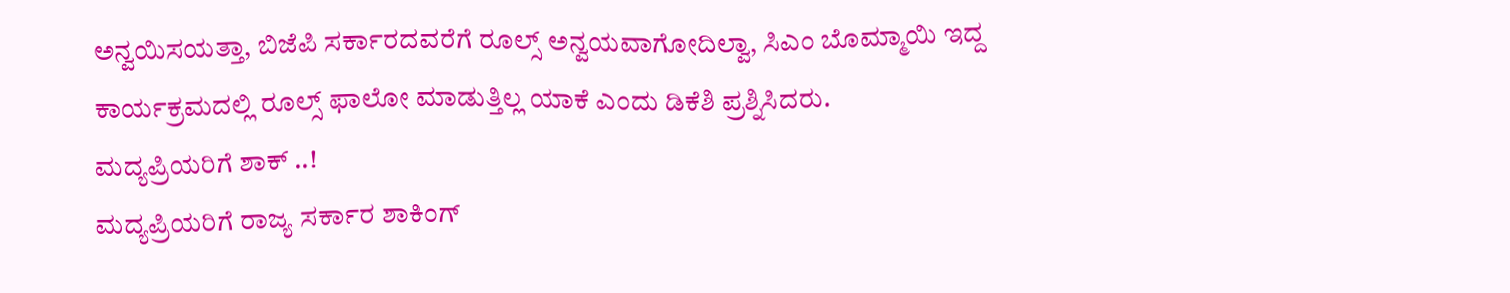ಅನ್ವಯಿಸಯತ್ತಾ, ಬಿಜೆಪಿ ಸರ್ಕಾರದವರೆಗೆ ರೂಲ್ಸ್ ಅನ್ವಯವಾಗೋದಿಲ್ವಾ, ಸಿಎಂ ಬೊಮ್ಮಾಯಿ ಇದ್ದ ಕಾರ್ಯಕ್ರಮದಲ್ಲಿ ರೂಲ್ಸ್ ಫಾಲೋ ಮಾಡುತ್ತಿಲ್ಲ ಯಾಕೆ ಎಂದು ಡಿಕೆಶಿ ಪ್ರಶ್ನಿಸಿದರು.
ಮದ್ಯಪ್ರಿಯರಿಗೆ ಶಾಕ್ ..!
ಮದ್ಯಪ್ರಿಯರಿಗೆ ರಾಜ್ಯ ಸರ್ಕಾರ ಶಾಕಿಂಗ್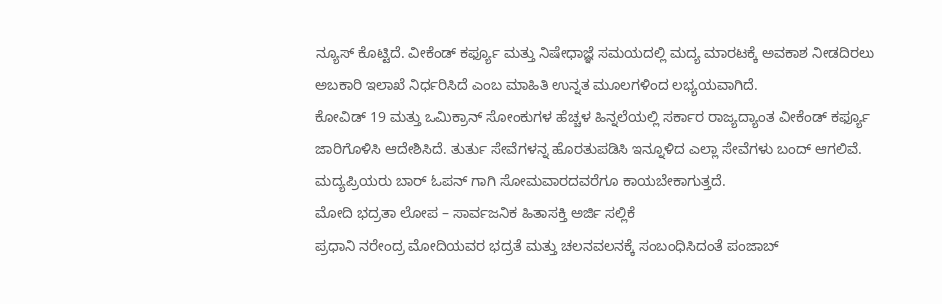ನ್ಯೂಸ್ ಕೊಟ್ಟಿದೆ. ವೀಕೆಂಡ್ ಕರ್ಫ್ಯೂ ಮತ್ತು ನಿಷೇಧಾಜ್ಞೆ ಸಮಯದಲ್ಲಿ ಮದ್ಯ ಮಾರಟಕ್ಕೆ ಅವಕಾಶ ನೀಡದಿರಲು ಅಬಕಾರಿ ಇಲಾಖೆ ನಿರ್ಧರಿಸಿದೆ ಎಂಬ ಮಾಹಿತಿ ಉನ್ನತ ಮೂಲಗಳಿಂದ ಲಭ್ಯಯವಾಗಿದೆ.
ಕೋವಿಡ್ 19 ಮತ್ತು ಒಮಿಕ್ರಾನ್ ಸೋಂಕುಗಳ ಹೆಚ್ಚಳ ಹಿನ್ನಲೆಯಲ್ಲಿ ಸರ್ಕಾರ ರಾಜ್ಯದ್ಯಾಂತ ವೀಕೆಂಡ್ ಕರ್ಫ್ಯೂ ಜಾರಿಗೊಳಿಸಿ ಆದೇಶಿಸಿದೆ. ತುರ್ತು ಸೇವೆಗಳನ್ನ ಹೊರತುಪಡಿಸಿ ಇನ್ನೂಳಿದ ಎಲ್ಲಾ ಸೇವೆಗಳು ಬಂದ್ ಆಗಲಿವೆ.
ಮದ್ಯಪ್ರಿಯರು ಬಾರ್ ಓಪನ್ ಗಾಗಿ ಸೋಮವಾರದವರೆಗೂ ಕಾಯಬೇಕಾಗುತ್ತದೆ.
ಮೋದಿ ಭದ್ರತಾ ಲೋಪ – ಸಾರ್ವಜನಿಕ ಹಿತಾಸಕ್ತಿ ಅರ್ಜಿ ಸಲ್ಲಿಕೆ
ಪ್ರಧಾನಿ ನರೇಂದ್ರ ಮೋದಿಯವರ ಭದ್ರತೆ ಮತ್ತು ಚಲನವಲನಕ್ಕೆ ಸಂಬಂಧಿಸಿದಂತೆ ಪಂಜಾಬ್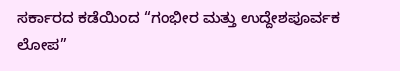ಸರ್ಕಾರದ ಕಡೆಯಿಂದ “ಗಂಭೀರ ಮತ್ತು ಉದ್ದೇಶಪೂರ್ವಕ ಲೋಪ”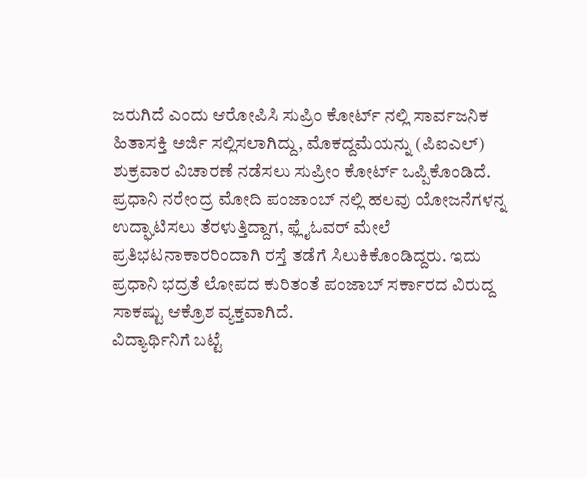ಜರುಗಿದೆ ಎಂದು ಆರೋಪಿಸಿ ಸುಪ್ರಿಂ ಕೋರ್ಟ್ ನಲ್ಲಿ ಸಾರ್ವಜನಿಕ ಹಿತಾಸಕ್ತಿ ಅರ್ಜಿ ಸಲ್ಲಿಸಲಾಗಿದ್ದು, ಮೊಕದ್ದಮೆಯನ್ನು (ಪಿಐಎಲ್) ಶುಕ್ರವಾರ ವಿಚಾರಣೆ ನಡೆಸಲು ಸುಪ್ರೀಂ ಕೋರ್ಟ್ ಒಪ್ಪಿಕೊಂಡಿದೆ.
ಪ್ರಧಾನಿ ನರೇಂದ್ರ ಮೋದಿ ಪಂಜಾಂಬ್ ನಲ್ಲಿ ಹಲವು ಯೋಜನೆಗಳನ್ನ ಉದ್ಘಾಟಿಸಲು ತೆರಳುತ್ತಿದ್ದಾಗ, ಫ್ಲೈಓವರ್ ಮೇಲೆ ಪ್ರತಿಭಟನಾಕಾರರಿಂದಾಗಿ ರಸ್ತೆ ತಡೆಗೆ ಸಿಲುಕಿಕೊಂಡಿದ್ದರು. ಇದು ಪ್ರಧಾನಿ ಭದ್ರತೆ ಲೋಪದ ಕುರಿತಂತೆ ಪಂಜಾಬ್ ಸರ್ಕಾರದ ವಿರುದ್ದ ಸಾಕಷ್ಟು ಆಕ್ರೊಶ ವ್ಯಕ್ತವಾಗಿದೆ.
ವಿದ್ಯಾರ್ಥಿನಿಗೆ ಬಟ್ಟೆ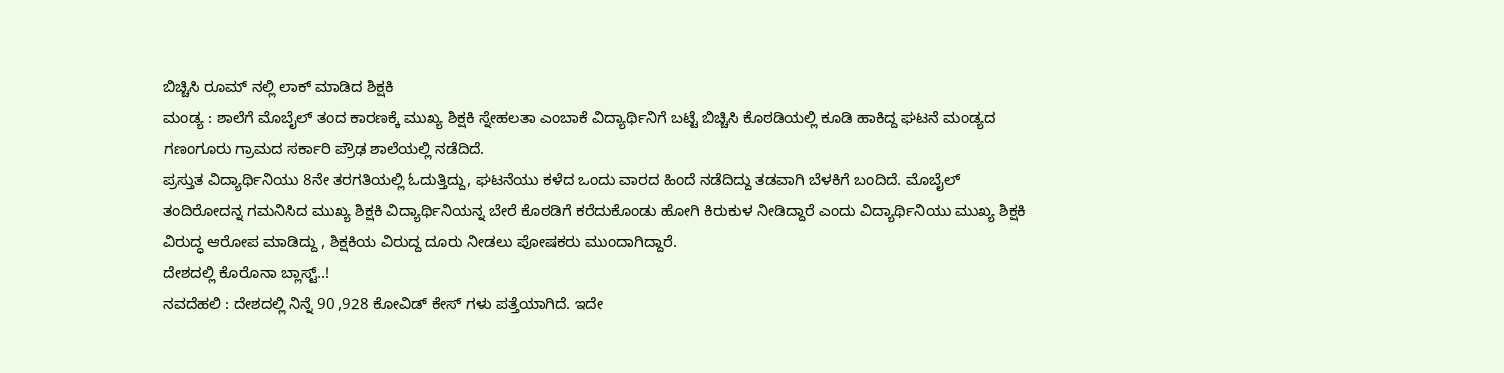ಬಿಚ್ಚಿಸಿ ರೂಮ್ ನಲ್ಲಿ ಲಾಕ್ ಮಾಡಿದ ಶಿಕ್ಷಕಿ
ಮಂಡ್ಯ : ಶಾಲೆಗೆ ಮೊಬೈಲ್ ತಂದ ಕಾರಣಕ್ಕೆ ಮುಖ್ಯ ಶಿಕ್ಷಕಿ ಸ್ನೇಹಲತಾ ಎಂಬಾಕೆ ವಿದ್ಯಾರ್ಥಿನಿಗೆ ಬಟ್ಟೆ ಬಿಚ್ಚಿಸಿ ಕೊಠಡಿಯಲ್ಲಿ ಕೂಡಿ ಹಾಕಿದ್ದ ಘಟನೆ ಮಂಡ್ಯದ ಗಣಂಗೂರು ಗ್ರಾಮದ ಸರ್ಕಾರಿ ಪ್ರೌಢ ಶಾಲೆಯಲ್ಲಿ ನಡೆದಿದೆ.
ಪ್ರಸ್ತುತ ವಿದ್ಯಾರ್ಥಿನಿಯು 8ನೇ ತರಗತಿಯಲ್ಲಿ ಓದುತ್ತಿದ್ದು, ಘಟನೆಯು ಕಳೆದ ಒಂದು ವಾರದ ಹಿಂದೆ ನಡೆದಿದ್ದು ತಡವಾಗಿ ಬೆಳಕಿಗೆ ಬಂದಿದೆ. ಮೊಬೈಲ್ ತಂದಿರೋದನ್ನ ಗಮನಿಸಿದ ಮುಖ್ಯ ಶಿಕ್ಷಕಿ ವಿದ್ಯಾರ್ಥಿನಿಯನ್ನ ಬೇರೆ ಕೊಠಡಿಗೆ ಕರೆದುಕೊಂಡು ಹೋಗಿ ಕಿರುಕುಳ ನೀಡಿದ್ದಾರೆ ಎಂದು ವಿದ್ಯಾರ್ಥಿನಿಯು ಮುಖ್ಯ ಶಿಕ್ಷಕಿ ವಿರುದ್ಧ ಆರೋಪ ಮಾಡಿದ್ದು , ಶಿಕ್ಷಕಿಯ ವಿರುದ್ದ ದೂರು ನೀಡಲು ಪೋಷಕರು ಮುಂದಾಗಿದ್ದಾರೆ.
ದೇಶದಲ್ಲಿ ಕೊರೊನಾ ಬ್ಲಾಸ್ಟ್..!
ನವದೆಹಲಿ : ದೇಶದಲ್ಲಿ ನಿನ್ನೆ 90 ,928 ಕೋವಿಡ್ ಕೇಸ್ ಗಳು ಪತ್ತೆಯಾಗಿದೆ. ಇದೇ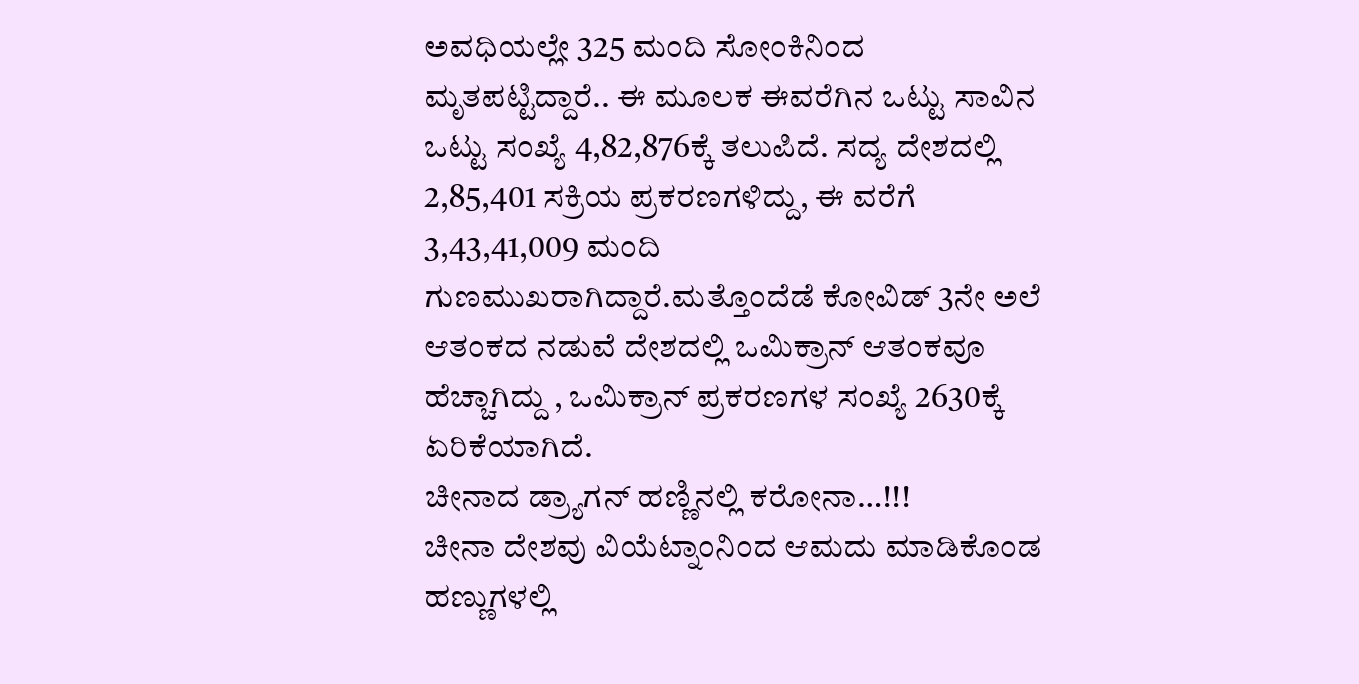ಅವಧಿಯಲ್ಲೇ 325 ಮಂದಿ ಸೋಂಕಿನಿಂದ ಮೃತಪಟ್ಟಿದ್ದಾರೆ.. ಈ ಮೂಲಕ ಈವರೆಗಿನ ಒಟ್ಟು ಸಾವಿನ ಒಟ್ಟು ಸಂಖ್ಯೆ 4,82,876ಕ್ಕೆ ತಲುಪಿದೆ. ಸದ್ಯ ದೇಶದಲ್ಲಿ 2,85,401 ಸಕ್ರಿಯ ಪ್ರಕರಣಗಳಿದ್ದು, ಈ ವರೆಗೆ 3,43,41,009 ಮಂದಿ ಗುಣಮುಖರಾಗಿದ್ದಾರೆ.ಮತ್ತೊಂದೆಡೆ ಕೋವಿಡ್ 3ನೇ ಅಲೆ ಆತಂಕದ ನಡುವೆ ದೇಶದಲ್ಲಿ ಒಮಿಕ್ರಾನ್ ಆತಂಕವೂ ಹೆಚ್ಚಾಗಿದ್ದು , ಒಮಿಕ್ರಾನ್ ಪ್ರಕರಣಗಳ ಸಂಖ್ಯೆ 2630ಕ್ಕೆ ಏರಿಕೆಯಾಗಿದೆ.
ಚೀನಾದ ಡ್ರ್ಯಾಗನ್ ಹಣ್ಣಿನಲ್ಲಿ ಕರೋನಾ…!!!
ಚೀನಾ ದೇಶವು ವಿಯೆಟ್ನಾಂನಿಂದ ಆಮದು ಮಾಡಿಕೊಂಡ ಹಣ್ಣುಗಳಲ್ಲಿ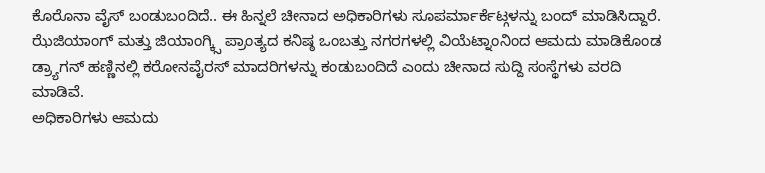ಕೊರೊನಾ ವೈಸ್ ಬಂಡುಬಂದಿದೆ.. ಈ ಹಿನ್ನಲೆ ಚೀನಾದ ಅಧಿಕಾರಿಗಳು ಸೂಪರ್ಮಾರ್ಕೆಟ್ಗಳನ್ನು ಬಂದ್ ಮಾಡಿಸಿದ್ದಾರೆ.
ಝೆಜಿಯಾಂಗ್ ಮತ್ತು ಜಿಯಾಂಗ್ಕ್ಸಿ ಪ್ರಾಂತ್ಯದ ಕನಿಷ್ಠ ಒಂಬತ್ತು ನಗರಗಳಲ್ಲಿ ವಿಯೆಟ್ನಾಂನಿಂದ ಆಮದು ಮಾಡಿಕೊಂಡ ಡ್ರ್ಯಾಗನ್ ಹಣ್ಣಿನಲ್ಲಿ ಕರೋನವೈರಸ್ ಮಾದರಿಗಳನ್ನು ಕಂಡುಬಂದಿದೆ ಎಂದು ಚೀನಾದ ಸುದ್ದಿ ಸಂಸ್ಥೆಗಳು ವರದಿ ಮಾಡಿವೆ.
ಅಧಿಕಾರಿಗಳು ಆಮದು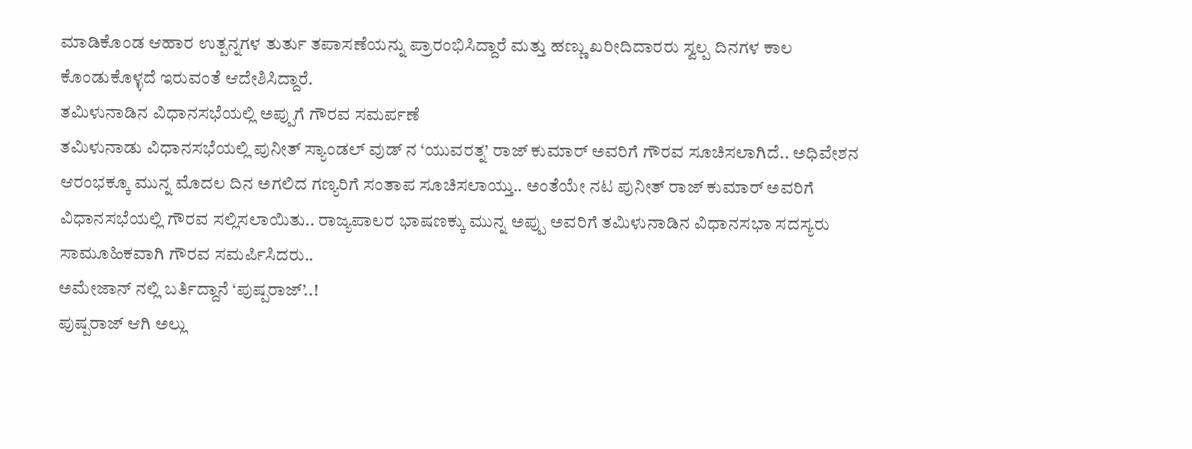ಮಾಡಿಕೊಂಡ ಆಹಾರ ಉತ್ಪನ್ನಗಳ ತುರ್ತು ತಪಾಸಣೆಯನ್ನು ಪ್ರಾರಂಭಿಸಿದ್ದಾರೆ ಮತ್ತು ಹಣ್ಣು ಖರೀದಿದಾರರು ಸ್ವಲ್ಪ ದಿನಗಳ ಕಾಲ ಕೊಂಡುಕೊಳ್ಳದೆ ಇರುವಂತೆ ಆದೇಶಿಸಿದ್ದಾರೆ.
ತಮಿಳುನಾಡಿನ ವಿಧಾನಸಭೆಯಲ್ಲಿ ಅಪ್ಪುಗೆ ಗೌರವ ಸಮರ್ಪಣೆ
ತಮಿಳುನಾಡು ವಿಧಾನಸಭೆಯಲ್ಲಿ ಪುನೀತ್ ಸ್ಯಾಂಡಲ್ ವುಡ್ ನ ‘ಯುವರತ್ನ’ ರಾಜ್ ಕುಮಾರ್ ಅವರಿಗೆ ಗೌರವ ಸೂಚಿಸಲಾಗಿದೆ.. ಅಧಿವೇಶನ ಆರಂಭಕ್ಕೂ ಮುನ್ನ ಮೊದಲ ದಿನ ಅಗಲಿದ ಗಣ್ಯರಿಗೆ ಸಂತಾಪ ಸೂಚಿಸಲಾಯ್ತು.. ಅಂತೆಯೇ ನಟ ಪುನೀತ್ ರಾಜ್ ಕುಮಾರ್ ಅವರಿಗೆ ವಿಧಾನಸಭೆಯಲ್ಲಿ ಗೌರವ ಸಲ್ಲಿಸಲಾಯಿತು.. ರಾಜ್ಯಪಾಲರ ಭಾಷಣಕ್ಕು ಮುನ್ನ ಅಪ್ಪು ಅವರಿಗೆ ತಮಿಳುನಾಡಿನ ವಿಧಾನಸಭಾ ಸದಸ್ಯರು ಸಾಮೂಹಿಕವಾಗಿ ಗೌರವ ಸಮರ್ಪಿಸಿದರು..
ಅಮೇಜಾನ್ ನಲ್ಲಿ ಬರ್ತಿದ್ದಾನೆ ‘ಪುಷ್ಪರಾಜ್’..!
ಪುಷ್ಪರಾಜ್ ಆಗಿ ಅಲ್ಲು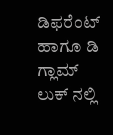ಡಿಫರೆಂಟ್ ಹಾಗೂ ಡಿ ಗ್ಲಾಮ್ ಲುಕ್ ನಲ್ಲಿ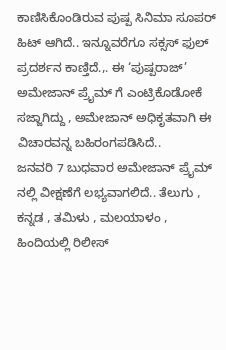ಕಾಣಿಸಿಕೊಂಡಿರುವ ಪುಷ್ಪ ಸಿನಿಮಾ ಸೂಪರ್ ಹಿಟ್ ಆಗಿದೆ.. ಇನ್ನೂವರೆಗೂ ಸಕ್ಸಸ್ ಫುಲ್ ಪ್ರದರ್ಶನ ಕಾಣ್ತಿದೆ.,. ಈ ‘ಪುಷ್ಪರಾಜ್’ ಅಮೇಜಾನ್ ಪ್ರೈಮ್ ಗೆ ಎಂಟ್ರಿಕೊಡೋಕೆ ಸಜ್ಜಾಗಿದ್ದು , ಅಮೇಜಾನ್ ಅಧಿಕೃತವಾಗಿ ಈ ವಿಚಾರವನ್ನ ಬಹಿರಂಗಪಡಿಸಿದೆ..
ಜನವರಿ 7 ಬುಧವಾರ ಅಮೇಜಾನ್ ಪ್ರೈಮ್ ನಲ್ಲಿ ವೀಕ್ಷಣೆಗೆ ಲಭ್ಯವಾಗಲಿದೆ.. ತೆಲುಗು , ಕನ್ನಡ , ತಮಿಳು , ಮಲಯಾಳಂ , ಹಿಂದಿಯಲ್ಲಿ ರಿಲೀಸ್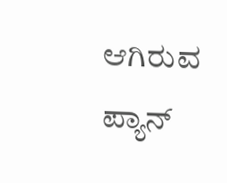ಆಗಿರುವ ಪ್ಯಾನ್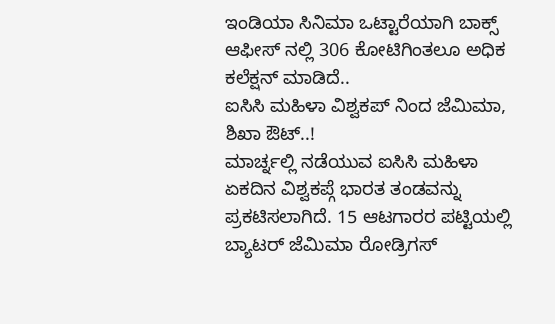ಇಂಡಿಯಾ ಸಿನಿಮಾ ಒಟ್ಟಾರೆಯಾಗಿ ಬಾಕ್ಸ್ ಆಫೀಸ್ ನಲ್ಲಿ 306 ಕೋಟಿಗಿಂತಲೂ ಅಧಿಕ ಕಲೆಕ್ಷನ್ ಮಾಡಿದೆ..
ಐಸಿಸಿ ಮಹಿಳಾ ವಿಶ್ವಕಪ್ ನಿಂದ ಜೆಮಿಮಾ, ಶಿಖಾ ಔಟ್..!
ಮಾರ್ಚ್ನಲ್ಲಿ ನಡೆಯುವ ಐಸಿಸಿ ಮಹಿಳಾ ಏಕದಿನ ವಿಶ್ವಕಪ್ಗೆ ಭಾರತ ತಂಡವನ್ನು ಪ್ರಕಟಿಸಲಾಗಿದೆ. 15 ಆಟಗಾರರ ಪಟ್ಟಿಯಲ್ಲಿ ಬ್ಯಾಟರ್ ಜೆಮಿಮಾ ರೋಡ್ರಿಗಸ್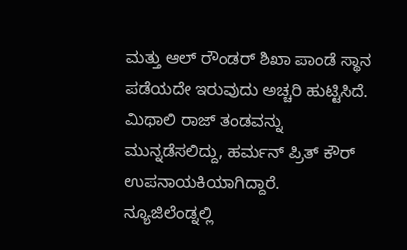ಮತ್ತು ಆಲ್ ರೌಂಡರ್ ಶಿಖಾ ಪಾಂಡೆ ಸ್ಥಾನ ಪಡೆಯದೇ ಇರುವುದು ಅಚ್ಚರಿ ಹುಟ್ಟಿಸಿದೆ. ಮಿಥಾಲಿ ರಾಜ್ ತಂಡವನ್ನು ಮುನ್ನಡೆಸಲಿದ್ದು, ಹರ್ಮನ್ ಪ್ರಿತ್ ಕೌರ್ ಉಪನಾಯಕಿಯಾಗಿದ್ದಾರೆ. ನ್ಯೂಜಿಲೆಂಡ್ನಲ್ಲಿ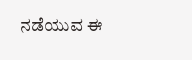ನಡೆಯುವ ಈ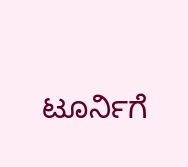ಟೂರ್ನಿಗೆ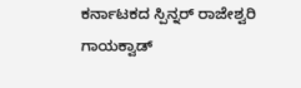ಕರ್ನಾಟಕದ ಸ್ಪಿನ್ನರ್ ರಾಜೇಶ್ವರಿ ಗಾಯಕ್ವಾಡ್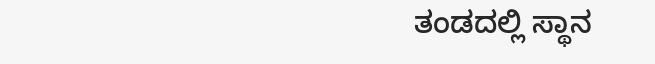ತಂಡದಲ್ಲಿ ಸ್ಥಾನ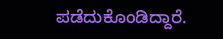ಪಡೆದುಕೊಂಡಿದ್ದಾರೆ.